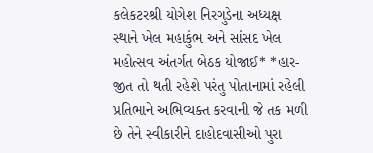કલેકટરશ્રી યોગેશ નિરગુડેના અધ્યક્ષ સ્થાને ખેલ મહાકુંભ અને સાંસદ ખેલ મહોત્સવ અંતર્ગત બેઠક યોજાઈ* *હાર-જીત તો થતી રહેશે પરંતુ પોતાનામાં રહેલી પ્રતિભાને અભિવ્યક્ત કરવાની જે તક મળી છે તેને સ્વીકારીને દાહોદવાસીઓ પુરા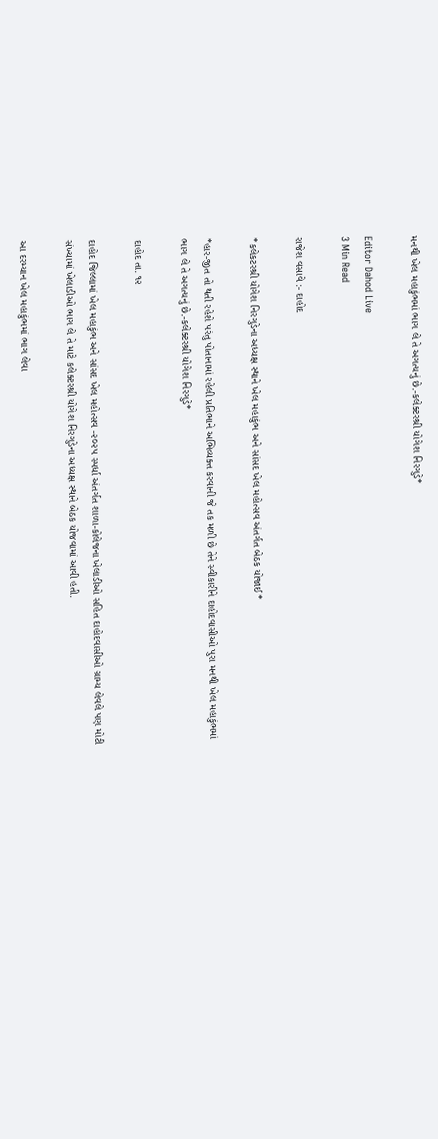મનથી ખેલ મહાકુંભમાં ભાગ લે તે અગત્યનું છે.-કલેક્ટરશ્રી યોગેશ નિરગુડે*

Editor Dahod Live
3 Min Read

રાજેશ વસાવે :- દાહોદ

*કલેકટરશ્રી યોગેશ નિરગુડેના અધ્યક્ષ સ્થાને ખેલ મહાકુંભ અને સાંસદ ખેલ મહોત્સવ અંતર્ગત બેઠક યોજાઈ*

*હાર-જીત તો થતી રહેશે પરંતુ પોતાનામાં રહેલી પ્રતિભાને અભિવ્યક્ત કરવાની જે તક મળી છે તેને સ્વીકારીને દાહોદવાસીઓ પુરા મનથી ખેલ મહાકુંભમાં ભાગ લે તે અગત્યનું છે.-કલેક્ટરશ્રી યોગેશ નિરગુડે*

દાહોદ તા. ૧૨

દાહોદ જિલ્લામાં ખેલ મહાકુંભ અને સાંસદ ખેલ મહોત્સવ -૨૦૨૫ સ્પર્ધા અંતર્ગત શાળા-કોલેજના ખેલાડીઓ સહિત દાહોદવાસીઓ ગ્રામ્ય લેવલે પણ મોટી સંખ્યામાં ખેલાડીઓ ભાગ લે તે માટે કલેક્ટરશ્રી યોગેશ નિરગુડેના અધ્યક્ષ સ્થાને બેઠક યોજવામાં આવી હતી.

આ દરમ્યાન ખેલ મહાકુંભમાં ભાગ લેવા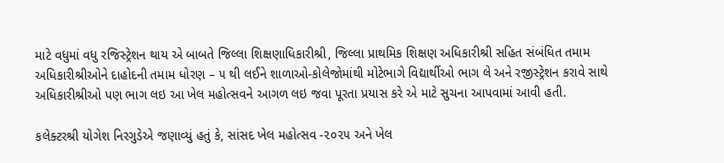માટે વધુમાં વધુ રજિસ્ટ્રેશન થાય એ બાબતે જિલ્લા શિક્ષણાધિકારીશ્રી, જિલ્લા પ્રાથમિક શિક્ષણ અધિકારીશ્રી સહિત સંબંધિત તમામ અધિકારીશ્રીઓને દાહોદની તમામ ધોરણ – ૫ થી લઈને શાળાઓ-કોલેજોમાંથી મોટેભાગે વિદ્યાર્થીઓ ભાગ લે અને રજીસ્ટ્રેશન કરાવે સાથે અધિકારીશ્રીઓ પણ ભાગ લઇ આ ખેલ મહોત્સવને આગળ લઇ જવા પૂરતા પ્રયાસ કરે એ માટે સુચના આપવામાં આવી હતી.

કલેક્ટરશ્રી યોગેશ નિરગુડેએ જણાવ્યું હતું કે, સાંસદ ખેલ મહોત્સવ -૨૦૨૫ અને ખેલ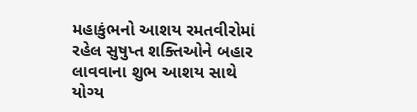મહાકુંભનો આશય રમતવીરોમાં રહેલ સુષુપ્ત શક્તિઓને બહાર લાવવાના શુભ આશય સાથે યોગ્ય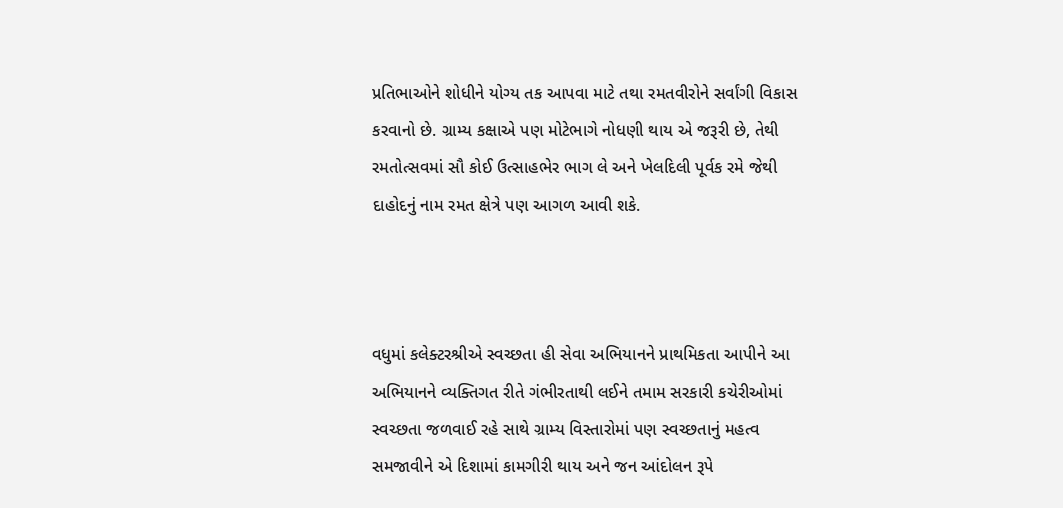પ્રતિભાઓને શોધીને યોગ્ય તક આપવા માટે તથા રમતવીરોને સર્વાંગી વિકાસ કરવાનો છે. ગ્રામ્ય કક્ષાએ પણ મોટેભાગે નોધણી થાય એ જરૂરી છે, તેથી રમતોત્સવમાં સૌ કોઈ ઉત્સાહભેર ભાગ લે અને ખેલદિલી પૂર્વક રમે જેથી દાહોદનું નામ રમત ક્ષેત્રે પણ આગળ આવી શકે.



વધુમાં કલેક્ટરશ્રીએ સ્વચ્છતા હી સેવા અભિયાનને પ્રાથમિકતા આપીને આ અભિયાનને વ્યક્તિગત રીતે ગંભીરતાથી લઈને તમામ સરકારી કચેરીઓમાં સ્વચ્છતા જળવાઈ રહે સાથે ગ્રામ્ય વિસ્તારોમાં પણ સ્વચ્છતાનું મહત્વ સમજાવીને એ દિશામાં કામગીરી થાય અને જન આંદોલન રૂપે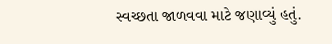સ્વચ્છતા જાળવવા માટે જણાવ્યું હતું.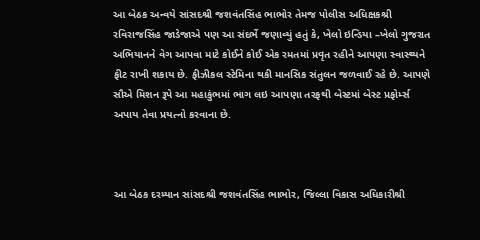આ બેઠક અન્વયે સાંસદશ્રી જશવંતસિંહ ભાભોર તેમજ પોલીસ અધિક્ષકશ્રી રવિરાજસિંહ જાડેજાએ પણ આ સંદર્ભે જણાવ્યું હતું કે, ખેલો ઇન્ડિયા –ખેલો ગુજરાત અભિયાનને વેગ આપવા માટે કોઈને કોઈ એક રમતમાં પ્રવૃત રહીને આપણા સ્વાસ્થ્યને ફીટ રાખી શકાય છે. ફીઝીકલ સ્ટેમિના થકી માનસિક સંતુલન જળવાઈ રહે છે. આપણે સૌએ મિશન રૂપે આ મહાકુંભમાં ભાગ લઇ આપણા તરફથી બેસ્ટમાં બેસ્ટ પ્રફોર્મ્સ અપાય તેવા પ્રયત્નો કરવાના છે.



આ બેઠક દરમ્યાન સાંસદશ્રી જશવંતસિંહ ભાભોર, જિલ્લા વિકાસ અધિકારીશ્રી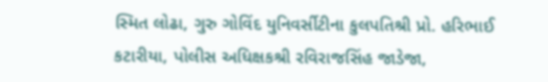સ્મિત લોઢા, ગુરુ ગોવિંદ યુનિવર્સીટીના કુલપતિશ્રી પ્રો. હરિભાઈ કટારીયા, પોલીસ અધિક્ષકશ્રી રવિરાજસિંહ જાડેજા,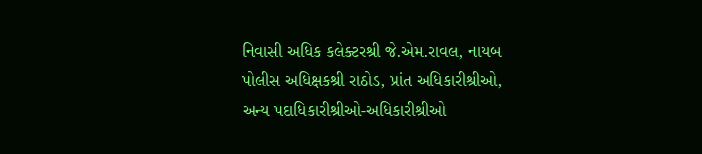નિવાસી અધિક કલેક્ટરશ્રી જે.એમ.રાવલ, નાયબ પોલીસ અધિક્ષકશ્રી રાઠોડ, પ્રાંત અધિકારીશ્રીઓ, અન્ય પદાધિકારીશ્રીઓ-અધિકારીશ્રીઓ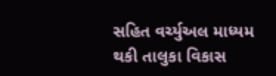સહિત વર્ચ્યુઅલ માધ્યમ થકી તાલુકા વિકાસ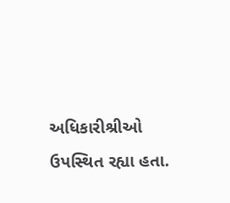અધિકારીશ્રીઓ ઉપસ્થિત રહ્યા હતા.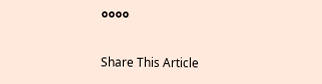૦૦૦૦

Share This Article